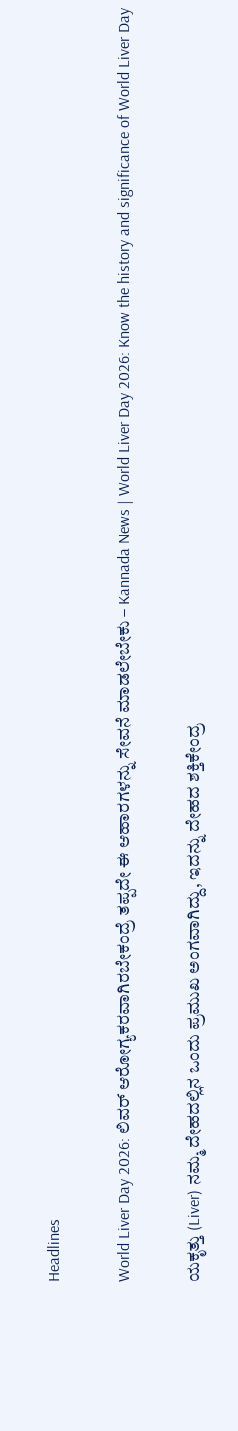Headlines

World Liver Day 2026: ಲಿವರ್‌ ಆರೋಗ್ಯಕರವಾಗಿರಬೇಕಂದ್ರೆ ತಪ್ಪದೇ ಈ ಆಹಾರಗಳನ್ನು ಸೇವನೆ ಮಾಡಲೇಬೇಕು – Kannada News | World Liver Day 2026: Know the history and significance of World Liver Day

ಯಕೃತ್ತು (Liver) ನಮ್ಮ ದೇಹದಲ್ಲಿನ ಒಂದು ಪ್ರಮುಖ ಅಂಗವಾಗಿದ್ದು, ಇದನ್ನು ದೇಹದ ಶಕ್ತಿಕೇಂದ್ರ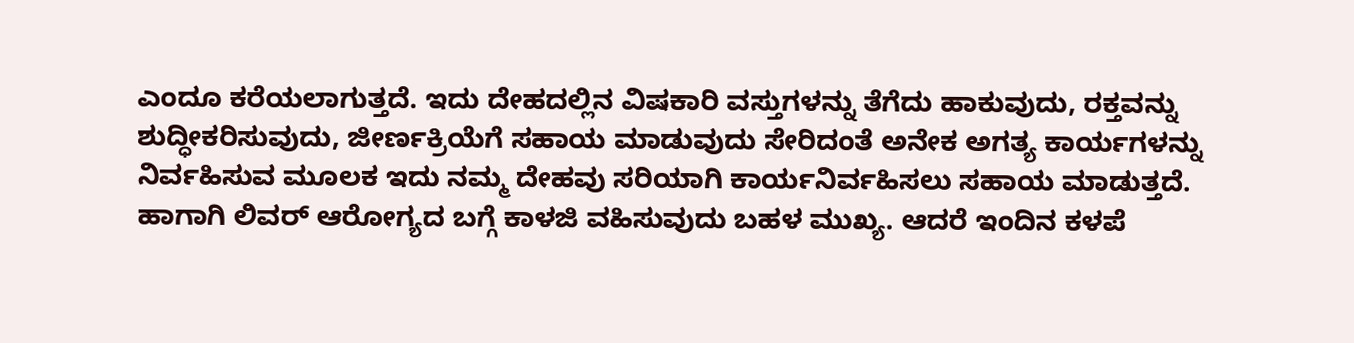ಎಂದೂ ಕರೆಯಲಾಗುತ್ತದೆ. ಇದು ದೇಹದಲ್ಲಿನ ವಿಷಕಾರಿ ವಸ್ತುಗಳನ್ನು ತೆಗೆದು ಹಾಕುವುದು, ರಕ್ತವನ್ನು ಶುದ್ಧೀಕರಿಸುವುದು, ಜೀರ್ಣಕ್ರಿಯೆಗೆ ಸಹಾಯ ಮಾಡುವುದು ಸೇರಿದಂತೆ ಅನೇಕ ಅಗತ್ಯ ಕಾರ್ಯಗಳನ್ನು ನಿರ್ವಹಿಸುವ ಮೂಲಕ ಇದು ನಮ್ಮ ದೇಹವು ಸರಿಯಾಗಿ ಕಾರ್ಯನಿರ್ವಹಿಸಲು ಸಹಾಯ ಮಾಡುತ್ತದೆ.  ಹಾಗಾಗಿ ಲಿವರ್‌ ಆರೋಗ್ಯದ ಬಗ್ಗೆ ಕಾಳಜಿ ವಹಿಸುವುದು ಬಹಳ ಮುಖ್ಯ. ಆದರೆ ಇಂದಿನ ಕಳಪೆ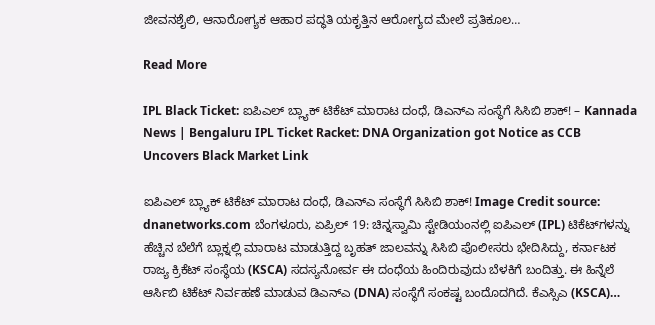ಜೀವನಶೈಲಿ, ಆನಾರೋಗ್ಯಕ ಆಹಾರ ಪದ್ಧತಿ ಯಕೃತ್ತಿನ ಆರೋಗ್ಯದ ಮೇಲೆ ಪ್ರತಿಕೂಲ…

Read More

IPL Black Ticket: ಐಪಿಎಲ್ ಬ್ಲ್ಯಾಕ್ ಟಿಕೆಟ್ ಮಾರಾಟ ದಂಧೆ, ಡಿಎನ್‌ಎ ಸಂಸ್ಥೆಗೆ ಸಿಸಿಬಿ ಶಾಕ್! – Kannada News | Bengaluru IPL Ticket Racket: DNA Organization got Notice as CCB Uncovers Black Market Link

ಐಪಿಎಲ್ ಬ್ಲ್ಯಾಕ್ ಟಿಕೆಟ್ ಮಾರಾಟ ದಂಧೆ, ಡಿಎನ್‌ಎ ಸಂಸ್ಥೆಗೆ ಸಿಸಿಬಿ ಶಾಕ್! Image Credit source: dnanetworks.com ಬೆಂಗಳೂರು, ಏಪ್ರಿಲ್ 19: ಚಿನ್ನಸ್ವಾಮಿ ಸ್ಟೇಡಿಯಂನಲ್ಲಿ ಐಪಿಎಲ್ (IPL) ಟಿಕೆಟ್‌ಗಳನ್ನು ಹೆಚ್ಚಿನ ಬೆಲೆಗೆ ಬ್ಲಾಕ್ನಲ್ಲಿ ಮಾರಾಟ ಮಾಡುತ್ತಿದ್ದ ಬೃಹತ್ ಜಾಲವನ್ನು ಸಿಸಿಬಿ ಪೊಲೀಸರು ಭೇದಿಸಿದ್ದು, ಕರ್ನಾಟಕ ರಾಜ್ಯ ಕ್ರಿಕೆಟ್ ಸಂಸ್ಥೆಯ (KSCA) ಸದಸ್ಯನೋರ್ವ ಈ ದಂಧೆಯ ಹಿಂದಿರುವುದು ಬೆಳಕಿಗೆ ಬಂದಿತ್ತು. ಈ ಹಿನ್ನೆಲೆ ಆರ್ಸಿಬಿ ಟಿಕೆಟ್ ನಿರ್ವಹಣೆ ಮಾಡುವ ಡಿಎನ್ಎ (DNA) ಸಂಸ್ಥೆಗೆ ಸಂಕಷ್ಟ ಬಂದೊದಗಿದೆ. ಕೆಎಸ್ಸಿಎ (KSCA)…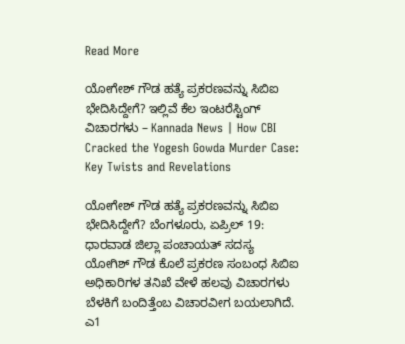Read More

ಯೋಗೇಶ್ ಗೌಡ ಹತ್ಯೆ ಪ್ರಕರಣವನ್ನು ಸಿಬಿಐ ಭೇದಿಸಿದ್ದೇಗೆ? ಇಲ್ಲಿವೆ ಕೆಲ ಇಂಟರೆಸ್ಟಿಂಗ್ ವಿಚಾರಗಳು – Kannada News | How CBI Cracked the Yogesh Gowda Murder Case: Key Twists and Revelations

ಯೋಗೇಶ್ ಗೌಡ ಹತ್ಯೆ ಪ್ರಕರಣವನ್ನು ಸಿಬಿಐ ಭೇದಿಸಿದ್ದೇಗೆ? ಬೆಂಗಳೂರು, ಏಪ್ರಿಲ್ 19: ಧಾರವಾಡ ಜಿಲ್ಲಾ ಪಂಚಾಯತ್ ಸದಸ್ಯ ಯೋಗಿಶ್ ಗೌಡ ಕೊಲೆ ಪ್ರಕರಣ ಸಂಬಂಧ ಸಿಬಿಐ ಅಧಿಕಾರಿಗಳ ತನಿಖೆ ವೇಳೆ ಹಲವು ವಿಚಾರಗಳು ಬೆಳಕಿಗೆ ಬಂದಿತ್ತೆಂಬ ವಿಚಾರವೀಗ ಬಯಲಾಗಿದೆ. ಎ1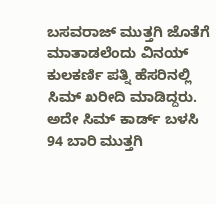ಬಸವರಾಜ್ ಮುತ್ತಗಿ ಜೊತೆಗೆ ಮಾತಾಡಲೆಂದು ವಿನಯ್ ಕುಲಕರ್ಣಿ ಪತ್ನಿ ಹೆಸರಿನಲ್ಲಿ ಸಿಮ್ ಖರೀದಿ ಮಾಡಿದ್ದರು. ಅದೇ ಸಿಮ್ ಕಾರ್ಡ್ ಬಳಸಿ 94 ಬಾರಿ ಮುತ್ತಗಿ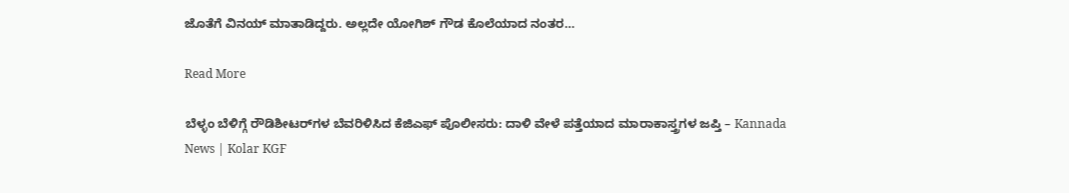ಜೊತೆಗೆ ವಿನಯ್ ಮಾತಾಡಿದ್ದರು. ಅಲ್ಲದೇ ಯೋಗಿಶ್ ಗೌಡ ಕೊಲೆಯಾದ ನಂತರ…

Read More

ಬೆಳ್ಳಂ ಬೆಳಿಗ್ಗೆ ರೌಡಿಶೀಟರ್‌ಗಳ ಬೆವರಿಳಿಸಿದ ಕೆಜಿಎಫ್ ಪೊಲೀಸರು: ದಾಳಿ ವೇಳೆ ಪತ್ತೆಯಾದ ಮಾರಾಕಾಸ್ತ್ರಗಳ ಜಪ್ತಿ – Kannada News | Kolar KGF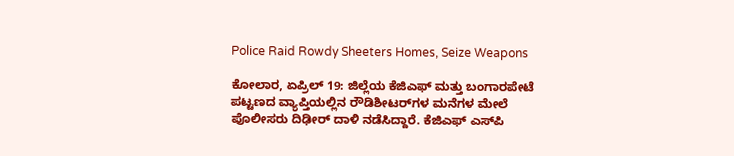Police Raid Rowdy Sheeters Homes, Seize Weapons

ಕೋಲಾರ, ಏಪ್ರಿಲ್ 19: ಜಿಲ್ಲೆಯ ಕೆಜಿಎಫ್ ಮತ್ತು ಬಂಗಾರಪೇಟೆ ಪಟ್ಟಣದ ವ್ಯಾಪ್ತಿಯಲ್ಲಿನ ರೌಡಿಶೀಟರ್‌ಗಳ ಮನೆಗಳ ಮೇಲೆ ಪೊಲೀಸರು ದಿಢೀರ್ ದಾಳಿ ನಡೆಸಿದ್ದಾರೆ. ಕೆಜಿಎಫ್ ಎಸ್‌ಪಿ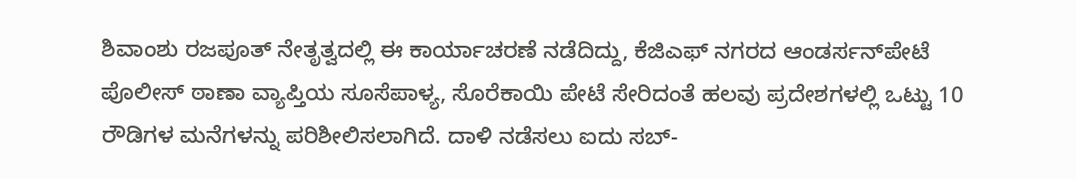ಶಿವಾಂಶು ರಜಪೂತ್ ನೇತೃತ್ವದಲ್ಲಿ ಈ ಕಾರ್ಯಾಚರಣೆ ನಡೆದಿದ್ದು, ಕೆಜಿಎಫ್ ನಗರದ ಆಂಡರ್ಸನ್‌ಪೇಟೆ ಪೊಲೀಸ್ ಠಾಣಾ ವ್ಯಾಪ್ತಿಯ ಸೂಸೆಪಾಳ್ಯ, ಸೊರೆಕಾಯಿ ಪೇಟೆ ಸೇರಿದಂತೆ ಹಲವು ಪ್ರದೇಶಗಳಲ್ಲಿ ಒಟ್ಟು 10 ರೌಡಿಗಳ ಮನೆಗಳನ್ನು ಪರಿಶೀಲಿಸಲಾಗಿದೆ. ದಾಳಿ ನಡೆಸಲು ಐದು ಸಬ್-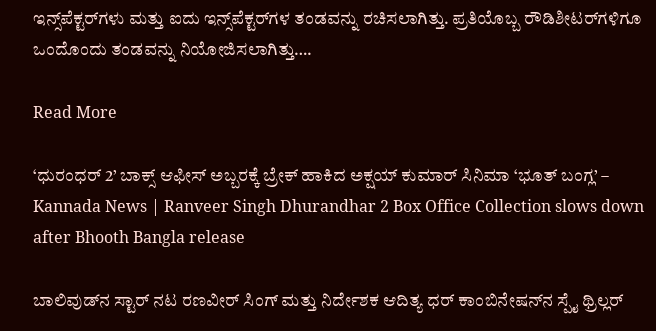ಇನ್ಸ್‌ಪೆಕ್ಟರ್‌ಗಳು ಮತ್ತು ಐದು ಇನ್ಸ್‌ಪೆಕ್ಟರ್‌ಗಳ ತಂಡವನ್ನು ರಚಿಸಲಾಗಿತ್ತು. ಪ್ರತಿಯೊಬ್ಬ ರೌಡಿಶೀಟರ್‌ಗಳಿಗೂ ಒಂದೊಂದು ತಂಡವನ್ನು ನಿಯೋಜಿಸಲಾಗಿತ್ತು….

Read More

‘ಧುರಂಧರ್ 2’ ಬಾಕ್ಸ್ ಆಫೀಸ್ ಅಬ್ಬರಕ್ಕೆ ಬ್ರೇಕ್ ಹಾಕಿದ ಅಕ್ಷಯ್ ಕುಮಾರ್ ಸಿನಿಮಾ ‘ಭೂತ್ ಬಂಗ್ಲ’ – Kannada News | Ranveer Singh Dhurandhar 2 Box Office Collection slows down after Bhooth Bangla release

ಬಾಲಿವುಡ್‌ನ ಸ್ಟಾರ್ ನಟ ರಣವೀರ್ ಸಿಂಗ್ ಮತ್ತು ನಿರ್ದೇಶಕ ಆದಿತ್ಯ ಧರ್ ಕಾಂಬಿನೇಷನ್‌ನ ಸ್ಪೈ ಥ್ರಿಲ್ಲರ್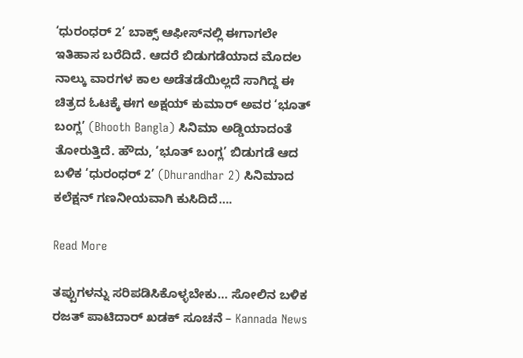‘ಧುರಂಧರ್ 2’ ಬಾಕ್ಸ್ ಆಫೀಸ್‌ನಲ್ಲಿ ಈಗಾಗಲೇ ಇತಿಹಾಸ ಬರೆದಿದೆ. ಆದರೆ ಬಿಡುಗಡೆಯಾದ ಮೊದಲ ನಾಲ್ಕು ವಾರಗಳ ಕಾಲ ಅಡೆತಡೆಯಿಲ್ಲದೆ ಸಾಗಿದ್ದ ಈ ಚಿತ್ರದ ಓಟಕ್ಕೆ ಈಗ ಅಕ್ಷಯ್ ಕುಮಾರ್ ಅವರ ‘ಭೂತ್ ಬಂಗ್ಲ’ (Bhooth Bangla) ಸಿನಿಮಾ ಅಡ್ಡಿಯಾದಂತೆ ತೋರುತ್ತಿದೆ. ಹೌದು, ‘ಭೂತ್ ಬಂಗ್ಲ’ ಬಿಡುಗಡೆ ಆದ ಬಳಿಕ ‘ಧುರಂಧರ್ 2’ (Dhurandhar 2) ಸಿನಿಮಾದ ಕಲೆಕ್ಷನ್ ಗಣನೀಯವಾಗಿ ಕುಸಿದಿದೆ….

Read More

ತಪ್ಪುಗಳನ್ನು ಸರಿಪಡಿಸಿಕೊಳ್ಳಬೇಕು… ಸೋಲಿನ ಬಳಿಕ ರಜತ್ ಪಾಟಿದಾರ್ ಖಡಕ್ ಸೂಚನೆ – Kannada News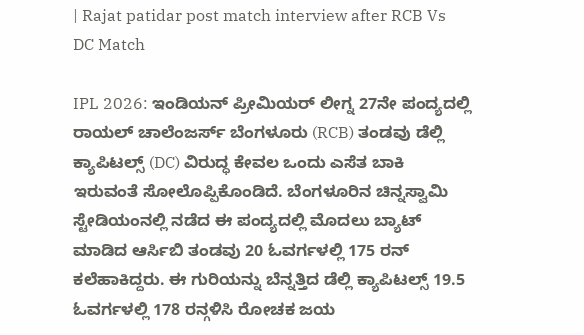| Rajat patidar post match interview after RCB Vs DC Match

IPL 2026: ಇಂಡಿಯನ್ ಪ್ರೀಮಿಯರ್ ಲೀಗ್ನ 27ನೇ ಪಂದ್ಯದಲ್ಲಿ ರಾಯಲ್ ಚಾಲೆಂಜರ್ಸ್ ಬೆಂಗಳೂರು (RCB) ತಂಡವು ಡೆಲ್ಲಿ ಕ್ಯಾಪಿಟಲ್ಸ್ (DC) ವಿರುದ್ಧ ಕೇವಲ ಒಂದು ಎಸೆತ ಬಾಕಿ ಇರುವಂತೆ ಸೋಲೊಪ್ಪಿಕೊಂಡಿದೆ. ಬೆಂಗಳೂರಿನ ಚಿನ್ನಸ್ವಾಮಿ ಸ್ಟೇಡಿಯಂನಲ್ಲಿ ನಡೆದ ಈ ಪಂದ್ಯದಲ್ಲಿ ಮೊದಲು ಬ್ಯಾಟ್ ಮಾಡಿದ ಆರ್ಸಿಬಿ ತಂಡವು 20 ಓವರ್ಗಳಲ್ಲಿ 175 ರನ್ ಕಲೆಹಾಕಿದ್ದರು. ಈ ಗುರಿಯನ್ನು ಬೆನ್ನತ್ತಿದ ಡೆಲ್ಲಿ ಕ್ಯಾಪಿಟಲ್ಸ್ 19.5 ಓವರ್ಗಳಲ್ಲಿ 178 ರನ್ಗಳಿಸಿ ರೋಚಕ ಜಯ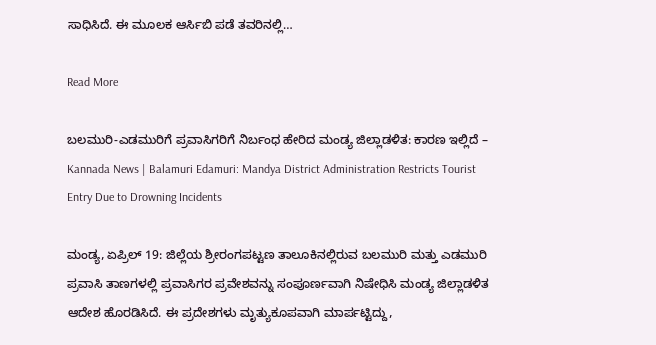ಸಾಧಿಸಿದೆ. ಈ ಮೂಲಕ ಆರ್ಸಿಬಿ ಪಡೆ ತವರಿನಲ್ಲಿ…

Read More

ಬಲಮುರಿ-ಎಡಮುರಿಗೆ ಪ್ರವಾಸಿಗರಿಗೆ ನಿರ್ಬಂಧ ಹೇರಿದ ಮಂಡ್ಯ ಜಿಲ್ಲಾಡಳಿತ: ಕಾರಣ ಇಲ್ಲಿದೆ – Kannada News | Balamuri Edamuri: Mandya District Administration Restricts Tourist Entry Due to Drowning Incidents

ಮಂಡ್ಯ, ಏಪ್ರಿಲ್ 19: ಜಿಲ್ಲೆಯ ಶ್ರೀರಂಗಪಟ್ಟಣ ತಾಲೂಕಿನಲ್ಲಿರುವ ಬಲಮುರಿ ಮತ್ತು ಎಡಮುರಿ ಪ್ರವಾಸಿ ತಾಣಗಳಲ್ಲಿ ಪ್ರವಾಸಿಗರ ಪ್ರವೇಶವನ್ನು ಸಂಪೂರ್ಣವಾಗಿ ನಿಷೇಧಿಸಿ ಮಂಡ್ಯ ಜಿಲ್ಲಾಡಳಿತ ಆದೇಶ ಹೊರಡಿಸಿದೆ. ಈ ಪ್ರದೇಶಗಳು ಮೃತ್ಯುಕೂಪವಾಗಿ ಮಾರ್ಪಟ್ಟಿದ್ದು,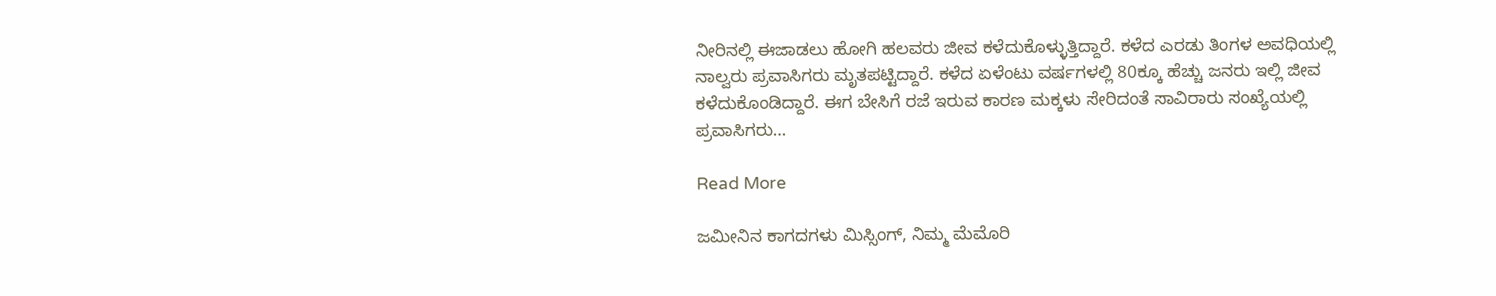ನೀರಿನಲ್ಲಿ ಈಜಾಡಲು ಹೋಗಿ ಹಲವರು ಜೀವ ಕಳೆದುಕೊಳ್ಳುತ್ತಿದ್ದಾರೆ. ಕಳೆದ ಎರಡು ತಿಂಗಳ ಅವಧಿಯಲ್ಲಿ ನಾಲ್ವರು ಪ್ರವಾಸಿಗರು ಮೃತಪಟ್ಟಿದ್ದಾರೆ. ಕಳೆದ ಏಳೆಂಟು ವರ್ಷಗಳಲ್ಲಿ 80ಕ್ಕೂ ಹೆಚ್ಚು ಜನರು ಇಲ್ಲಿ ಜೀವ ಕಳೆದುಕೊಂಡಿದ್ದಾರೆ. ಈಗ ಬೇಸಿಗೆ ರಜೆ ಇರುವ ಕಾರಣ ಮಕ್ಕಳು ಸೇರಿದಂತೆ ಸಾವಿರಾರು ಸಂಖ್ಯೆಯಲ್ಲಿ ಪ್ರವಾಸಿಗರು…

Read More

ಜಮೀನಿನ ಕಾಗದಗಳು ಮಿಸ್ಸಿಂಗ್, ನಿಮ್ಮ ಮೆಮೊರಿ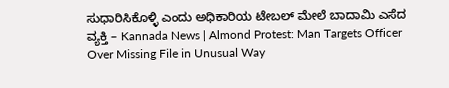ಸುಧಾರಿಸಿಕೊಳ್ಳಿ ಎಂದು ಅಧಿಕಾರಿಯ ಟೇಬಲ್ ಮೇಲೆ ಬಾದಾಮಿ ಎಸೆದ ವ್ಯಕ್ತಿ – Kannada News | Almond Protest: Man Targets Officer Over Missing File in Unusual Way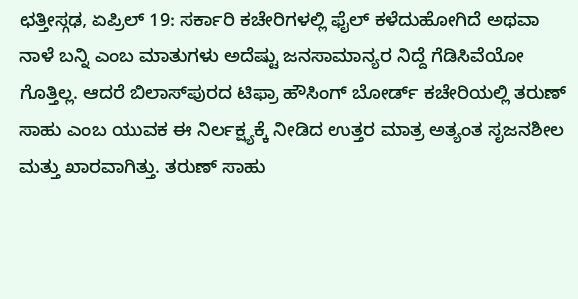ಛತ್ತೀಸ್ಗಢ, ಏಪ್ರಿಲ್ 19: ಸರ್ಕಾರಿ ಕಚೇರಿಗಳಲ್ಲಿ ಫೈಲ್ ಕಳೆದುಹೋಗಿದೆ ಅಥವಾ ನಾಳೆ ಬನ್ನಿ ಎಂಬ ಮಾತುಗಳು ಅದೆಷ್ಟು ಜನಸಾಮಾನ್ಯರ ನಿದ್ದೆ ಗೆಡಿಸಿವೆಯೋ ಗೊತ್ತಿಲ್ಲ. ಆದರೆ ಬಿಲಾಸ್‌ಪುರದ ಟಿಫ್ರಾ ಹೌಸಿಂಗ್ ಬೋರ್ಡ್ ಕಚೇರಿಯಲ್ಲಿ ತರುಣ್ ಸಾಹು ಎಂಬ ಯುವಕ ಈ ನಿರ್ಲಕ್ಷ್ಯಕ್ಕೆ ನೀಡಿದ ಉತ್ತರ ಮಾತ್ರ ಅತ್ಯಂತ ಸೃಜನಶೀಲ ಮತ್ತು ಖಾರವಾಗಿತ್ತು. ತರುಣ್ ಸಾಹು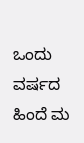ಒಂದು ವರ್ಷದ ಹಿಂದೆ ಮ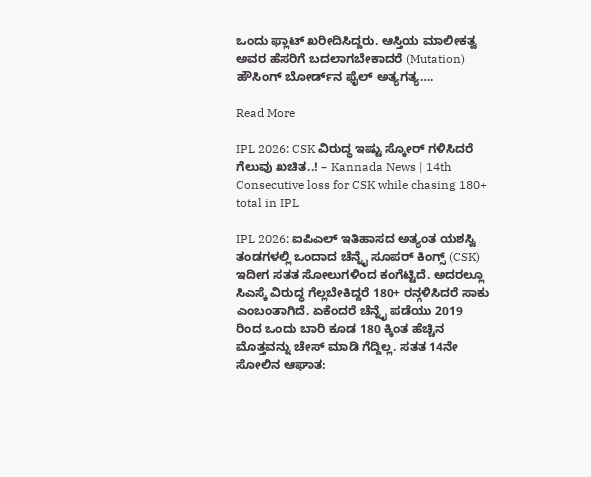ಒಂದು ಫ್ಲಾಟ್ ಖರೀದಿಸಿದ್ದರು. ಆಸ್ತಿಯ ಮಾಲೀಕತ್ವ ಅವರ ಹೆಸರಿಗೆ ಬದಲಾಗಬೇಕಾದರೆ (Mutation) ಹೌಸಿಂಗ್ ಬೋರ್ಡ್‌ನ ಫೈಲ್ ಅತ್ಯಗತ್ಯ….

Read More

IPL 2026: CSK ವಿರುದ್ಧ ಇಷ್ಟು ಸ್ಕೋರ್ ಗಳಿಸಿದರೆ ಗೆಲುವು ಖಚಿತ..! – Kannada News | 14th Consecutive loss for CSK while chasing 180+ total in IPL

IPL 2026: ಐಪಿಎಲ್ ಇತಿಹಾಸದ ಅತ್ಯಂತ ಯಶಸ್ವಿ ತಂಡಗಳಲ್ಲಿ ಒಂದಾದ ಚೆನ್ನೈ ಸೂಪರ್ ಕಿಂಗ್ಸ್ (CSK) ಇದೀಗ ಸತತ ಸೋಲುಗಳಿಂದ ಕಂಗೆಟ್ಟಿದೆ. ಅದರಲ್ಲೂ ಸಿಎಸ್ಕೆ ವಿರುದ್ಧ ಗೆಲ್ಲಬೇಕಿದ್ದರೆ 180+ ರನ್ಗಳಿಸಿದರೆ ಸಾಕು ಎಂಬಂತಾಗಿದೆ. ಏಕೆಂದರೆ ಚೆನ್ನೈ ಪಡೆಯು 2019 ರಿಂದ ಒಂದು ಬಾರಿ ಕೂಡ 180 ಕ್ಕಿಂತ ಹೆಚ್ಚಿನ ಮೊತ್ತವನ್ನು ಚೇಸ್ ಮಾಡಿ ಗೆದ್ದಿಲ್ಲ. ಸತತ 14ನೇ ಸೋಲಿನ ಆಘಾತ: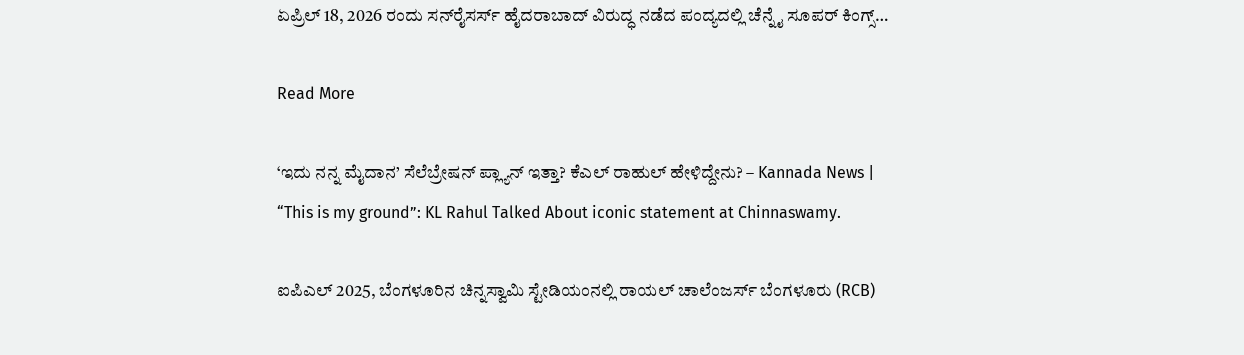ಏಪ್ರಿಲ್ 18, 2026 ರಂದು ಸನ್‌ರೈಸರ್ಸ್ ಹೈದರಾಬಾದ್ ವಿರುದ್ಧ ನಡೆದ ಪಂದ್ಯದಲ್ಲಿ ಚೆನ್ನೈ ಸೂಪರ್ ಕಿಂಗ್ಸ್…

Read More

‘ಇದು ನನ್ನ ಮೈದಾನ’ ಸೆಲೆಬ್ರೇಷನ್ ಪ್ಲ್ಯಾನ್ ಇತ್ತಾ? ಕೆಎಲ್ ರಾಹುಲ್ ಹೇಳಿದ್ದೇನು? – Kannada News | “This is my ground”: KL Rahul Talked About iconic statement at Chinnaswamy.

ಐಪಿಎಲ್ 2025, ಬೆಂಗಳೂರಿನ ಚಿನ್ನಸ್ವಾಮಿ ಸ್ಟೇಡಿಯಂನಲ್ಲಿ ರಾಯಲ್ ಚಾಲೆಂಜರ್ಸ್ ಬೆಂಗಳೂರು (RCB)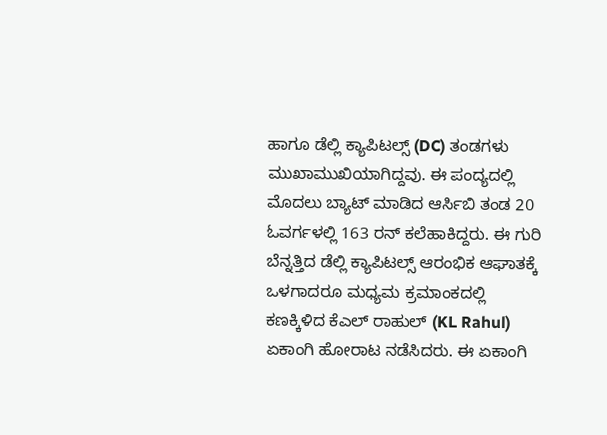ಹಾಗೂ ಡೆಲ್ಲಿ ಕ್ಯಾಪಿಟಲ್ಸ್ (DC) ತಂಡಗಳು ಮುಖಾಮುಖಿಯಾಗಿದ್ದವು. ಈ ಪಂದ್ಯದಲ್ಲಿ ಮೊದಲು ಬ್ಯಾಟ್ ಮಾಡಿದ ಆರ್ಸಿಬಿ ತಂಡ 20 ಓವರ್ಗಳಲ್ಲಿ 163 ರನ್ ಕಲೆಹಾಕಿದ್ದರು. ಈ ಗುರಿ ಬೆನ್ನತ್ತಿದ ಡೆಲ್ಲಿ ಕ್ಯಾಪಿಟಲ್ಸ್ ಆರಂಭಿಕ ಆಘಾತಕ್ಕೆ ಒಳಗಾದರೂ ಮಧ್ಯಮ ಕ್ರಮಾಂಕದಲ್ಲಿ ಕಣಕ್ಕಿಳಿದ ಕೆಎಲ್ ರಾಹುಲ್ (KL Rahul) ಏಕಾಂಗಿ ಹೋರಾಟ ನಡೆಸಿದರು. ಈ ಏಕಾಂಗಿ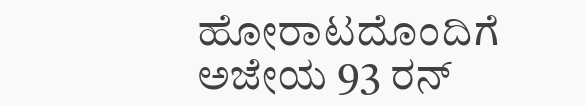ಹೋರಾಟದೊಂದಿಗೆ ಅಜೇಯ 93 ರನ್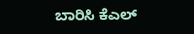ಬಾರಿಸಿ ಕೆಎಲ್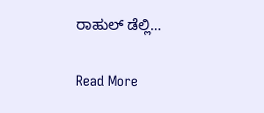ರಾಹುಲ್ ಡೆಲ್ಲಿ…

Read More